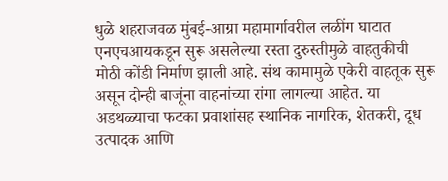धुळे शहराजवळ मुंबई-आग्रा महामार्गावरील लळींग घाटात एनएचआयकडून सुरू असलेल्या रस्ता दुरुस्तीमुळे वाहतुकीची मोठी कोंडी निर्माण झाली आहे. संथ कामामुळे एकेरी वाहतूक सुरू असून दोन्ही बाजूंना वाहनांच्या रांगा लागल्या आहेत. या अडथळ्याचा फटका प्रवाशांसह स्थानिक नागरिक, शेतकरी, दूध उत्पादक आणि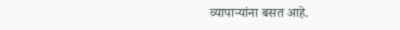व्यापाऱ्यांना बसत आहे.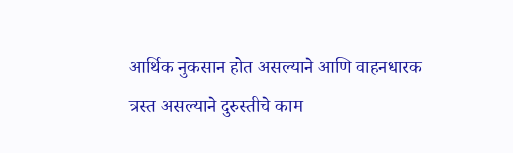आर्थिक नुकसान होत असल्याने आणि वाहनधारक त्रस्त असल्याने दुरुस्तीचे काम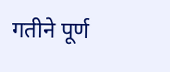गतीने पूर्ण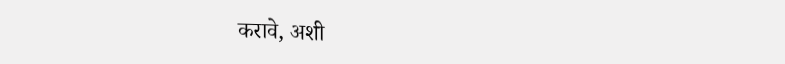करावे, अशी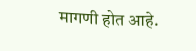मागणी होत आहे.